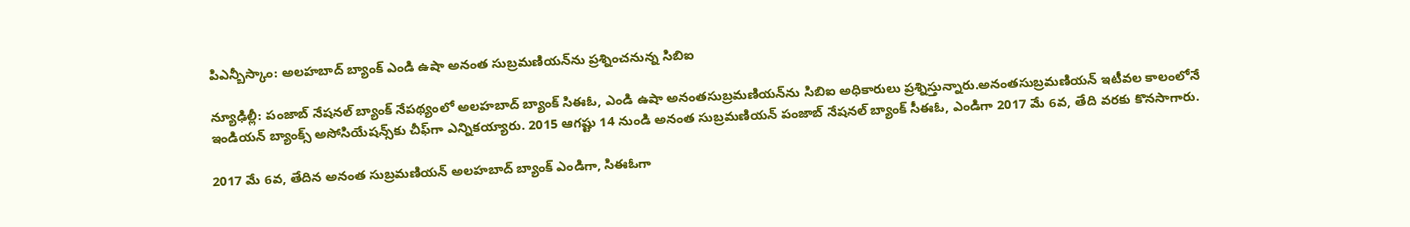పిఎన్బీ‌స్కాం: అలహబాద్‌ బ్యాంక్ ఎండి ఉషా అనంత సుబ్రమణియన్‌ను ప్రశ్నించనున్న సిబిఐ

న్యూఢిల్లీ: పంజాబ్ నేషనల్ బ్యాంక్‌ నేపథ్యంలో అలహబాద్ బ్యాంక్ సిఈఓ, ఎండి ఉషా అనంతసుబ్రమణియన్‌ను సిబిఐ అధికారులు ప్రశ్నిస్తున్నారు.అనంతసుబ్రమణియన్ ఇటీవల కాలంలోనే ఇండియన్ బ్యాంక్స్ అసోసియేషన్స్‌కు చీఫ్‌గా ఎన్నికయ్యారు. 2015 ఆగష్టు 14 నుండి అనంత సుబ్రమణియన్ పంజాబ్ నేషనల్ బ్యాంక్ సీఈఓ, ఎండిగా 2017 మే 6వ, తేది వరకు కొనసాగారు.

2017 మే 6వ, తేదిన అనంత సుబ్రమణియన్ అలహబాద్ బ్యాంక్ ఎండిగా, సిఈఓగా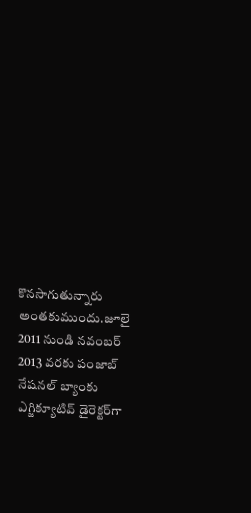కొనసాగుతున్నారు అంతకుముందు.జూలై 2011 నుండి నవంబర్ 2013 వరకు పంజాబ్ నేషనల్ బ్యాంకు ఎగ్జిక్యూటివ్ డైరెక్టర్‌గా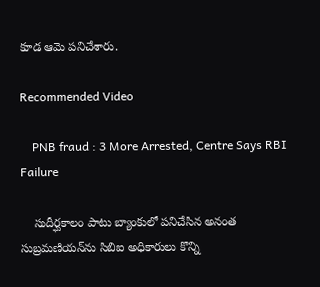కూడ ఆమె పనిచేశారు.

Recommended Video

    PNB fraud : 3 More Arrested, Centre Says RBI Failure

    సుదీర్ఘకాలం పాటు బ్యాంకులో పనిచేసిన అనంత సుబ్రమణియన్‌ను సిబిఐ అధికారులు కొన్ని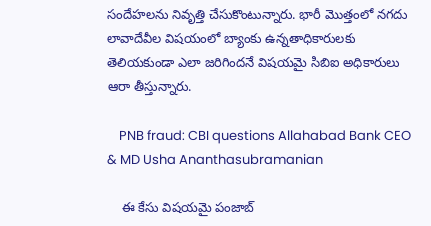సందేహలను నివృత్తి చేసుకొంటున్నారు. భారీ మొత్తంలో నగదు లావాదేవీల విషయంలో బ్యాంకు ఉన్నతాధికారులకు తెలియకుండా ఎలా జరిగిందనే విషయమై సిబిఐ అధికారులు ఆరా తీస్తున్నారు.

    PNB fraud: CBI questions Allahabad Bank CEO & MD Usha Ananthasubramanian

    ఈ కేసు విషయమై పంజాబ్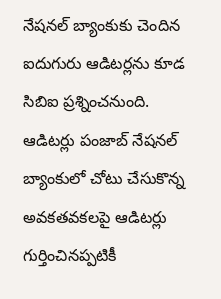నేషనల్ బ్యాంకుకు చెందిన ఐదుగురు ఆడిటర్లను కూడ సిబిఐ ప్రశ్నించనుంది. ఆడిటర్లు పంజాబ్ నేషనల్ బ్యాంకులో చోటు చేసుకొన్న అవకతవకలపై ఆడిటర్లు గుర్తించినప్పటికీ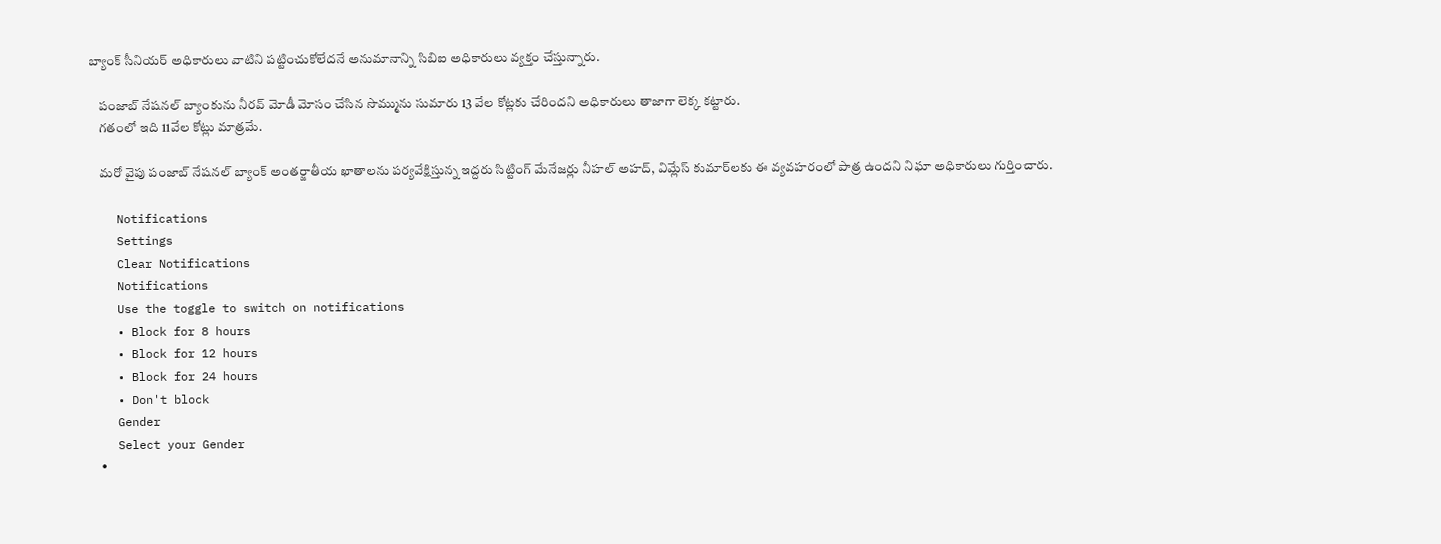బ్యాంక్ సీనియర్ అధికారులు వాటిని పట్టించుకోలేదనే అనుమానాన్ని సిబిఐ అధికారులు వ్యక్తం చేస్తున్నారు.

    పంజాబ్ నేషనల్ బ్యాంకును నీరవ్ మోడీ మోసం చేసిన సొమ్మును సుమారు 13 వేల కోట్లకు చేరిందని అధికారులు తాజాగా లెక్క కట్టారు.
    గతంలో ఇది 11వేల కోట్లు మాత్రమే.

    మరో వైపు పంజాబ్ నేషనల్ బ్యాంక్ అంతర్జాతీయ ఖాతాలను పర్యవేక్షిస్తున్న ఇద్దరు సిట్టింగ్ మేనేజర్లు నీహల్ అహద్, విమ్లేస్ కుమార్‌లకు ఈ వ్యవహరంలో పాత్ర ఉందని నిఘా అధికారులు గుర్తించారు.

    Notifications
    Settings
    Clear Notifications
    Notifications
    Use the toggle to switch on notifications
    • Block for 8 hours
    • Block for 12 hours
    • Block for 24 hours
    • Don't block
    Gender
    Select your Gender
    •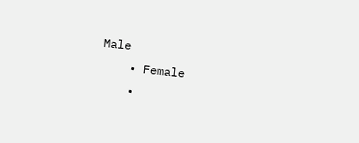Male
    • Female
    •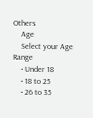Others
    Age
    Select your Age Range
    • Under 18
    • 18 to 25
    • 26 to 35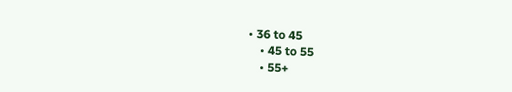• 36 to 45
    • 45 to 55
    • 55+